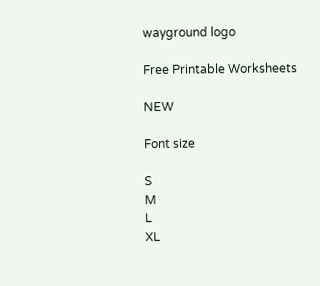wayground logo

Free Printable Worksheets

NEW

Font size

S
M
L
XL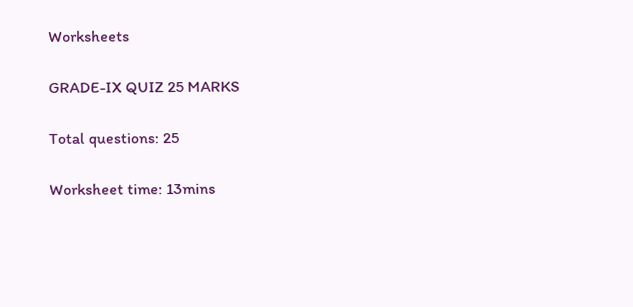Worksheets

GRADE-IX QUIZ 25 MARKS

Total questions: 25

Worksheet time: 13mins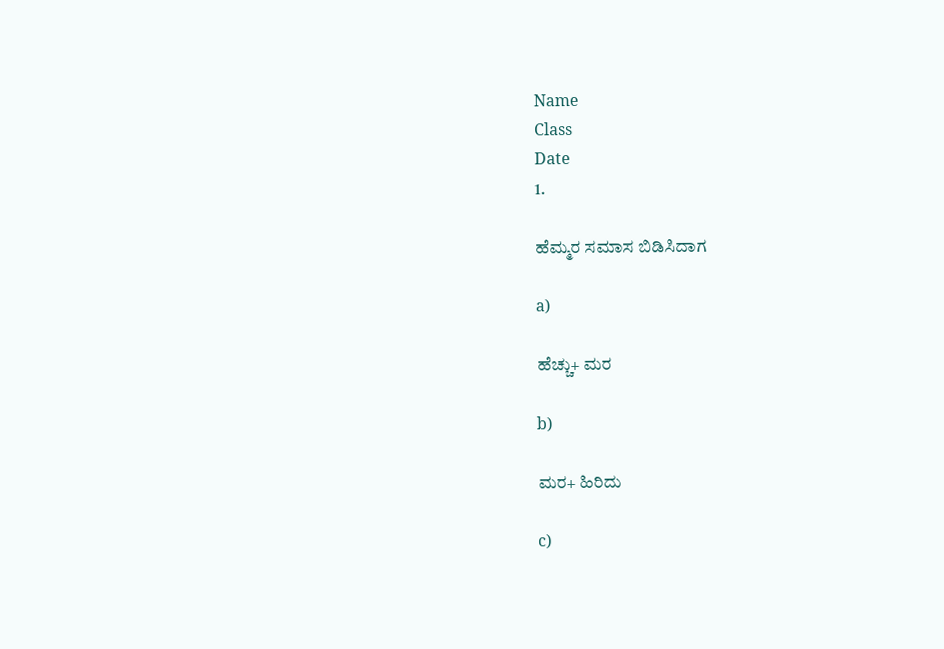Name
Class
Date
1.

ಹೆಮ್ಮರ ಸಮಾಸ ಬಿಡಿಸಿದಾಗ

a)

ಹೆಚ್ಚು+ ಮರ

b)

ಮರ+ ಹಿರಿದು

c)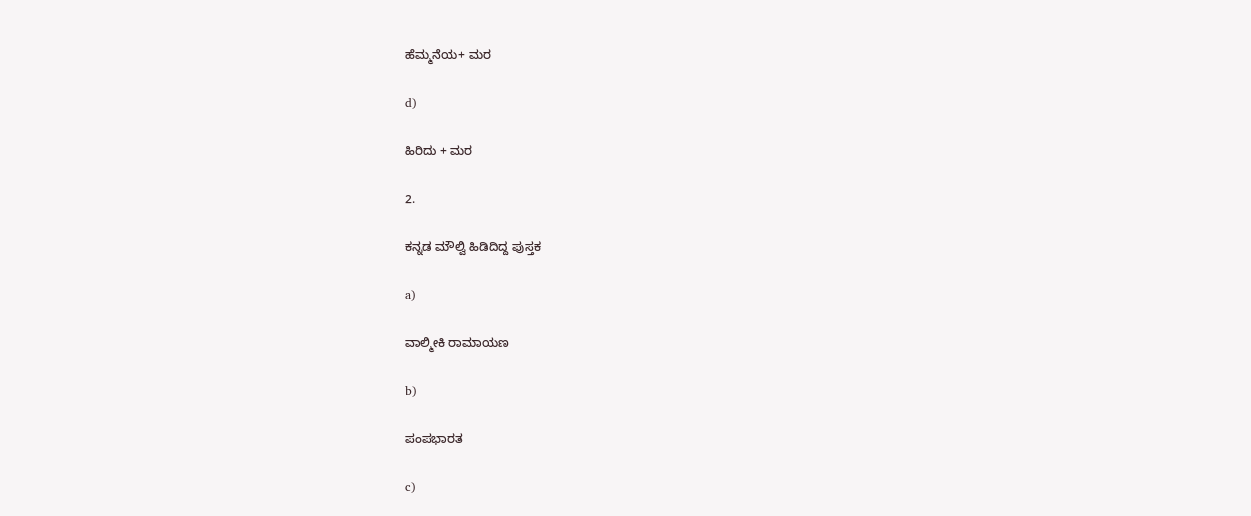ಹೆಮ್ಮನೆಯ+ ಮರ

d)

ಹಿರಿದು + ಮರ

2.

ಕನ್ನಡ ಮೌಲ್ವಿ ಹಿಡಿದಿದ್ದ ಪುಸ್ತಕ

a)

ವಾಲ್ಮೀಕಿ ರಾಮಾಯಣ

b)

ಪಂಪಭಾರತ

c)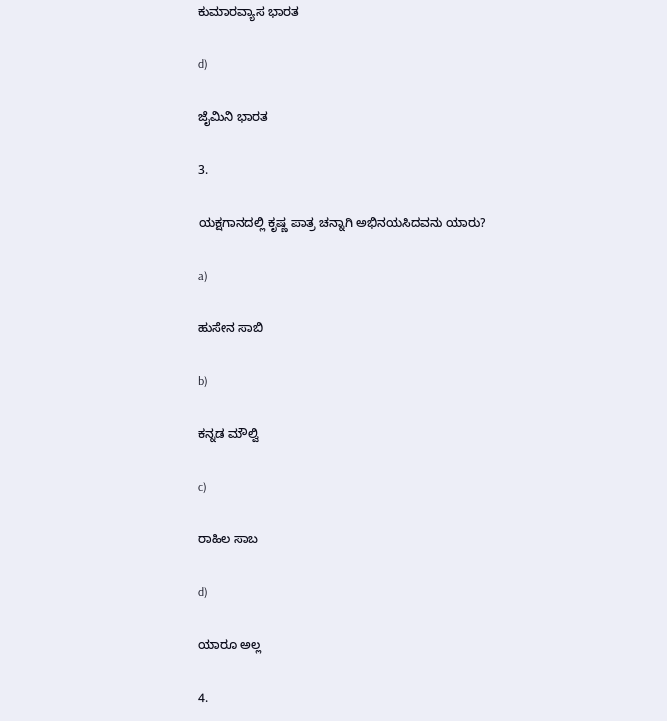ಕುಮಾರವ್ಯಾಸ ಭಾರತ

d)

ಜೈಮಿನಿ ಭಾರತ

3.

ಯಕ್ಷಗಾನದಲ್ಲಿ ಕೃಷ್ಣ ಪಾತ್ರ ಚನ್ನಾಗಿ ಅಭಿನಯಸಿದವನು ಯಾರು?

a)

ಹುಸೇನ ಸಾಬಿ

b)

ಕನ್ನಡ ಮೌಲ್ವಿ

c)

ರಾಹಿಲ ಸಾಬ

d)

ಯಾರೂ ಅಲ್ಲ

4.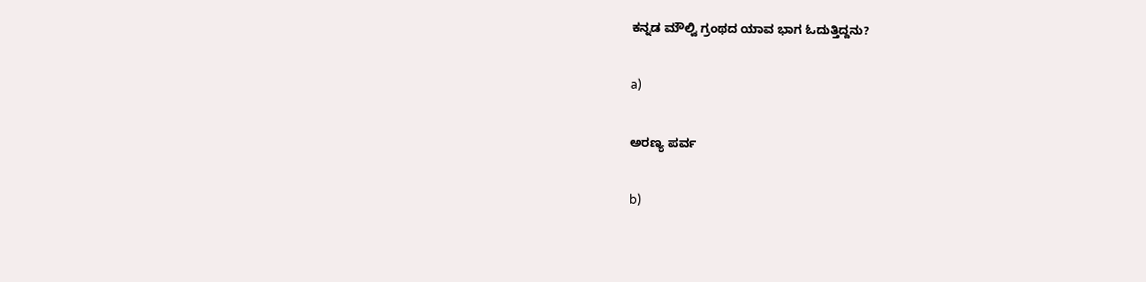ಕನ್ನಡ ಮೌಲ್ವಿ ಗ್ರಂಥದ ಯಾವ ಭಾಗ ಓದುತ್ತಿದ್ದನು?

a)

ಅರಣ್ಯ ಪರ್ವ

b)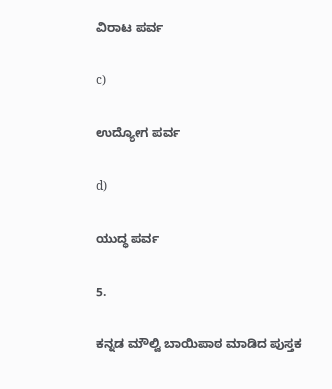ವಿರಾಟ ಪರ್ವ

c)

ಉದ್ಯೋಗ ಪರ್ವ

d)

ಯುದ್ಧ ಪರ್ವ

5.

ಕನ್ನಡ ಮೌಲ್ವಿ ಬಾಯಿಪಾಠ ಮಾಡಿದ ಪುಸ್ತಕ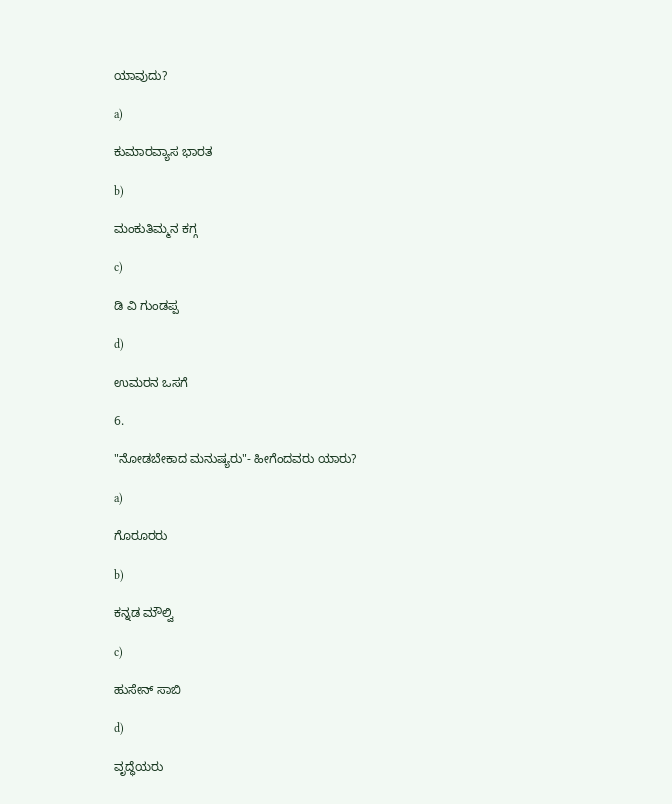ಯಾವುದು?

a)

ಕುಮಾರವ್ಯಾಸ ಭಾರತ

b)

ಮಂಕುತಿಮ್ಮನ ಕಗ್ಗ

c)

ಡಿ ವಿ ಗುಂಡಪ್ಪ

d)

ಉಮರನ ಒಸಗೆ

6.

"ನೋಡಬೇಕಾದ ಮನುಷ್ಯರು"- ಹೀಗೆಂದವರು ಯಾರು?

a)

ಗೊರೂರರು

b)

ಕನ್ನಡ ಮೌಲ್ವಿ

c)

ಹುಸೇನ್ ಸಾಬಿ

d)

ವೃದ್ಧೆಯರು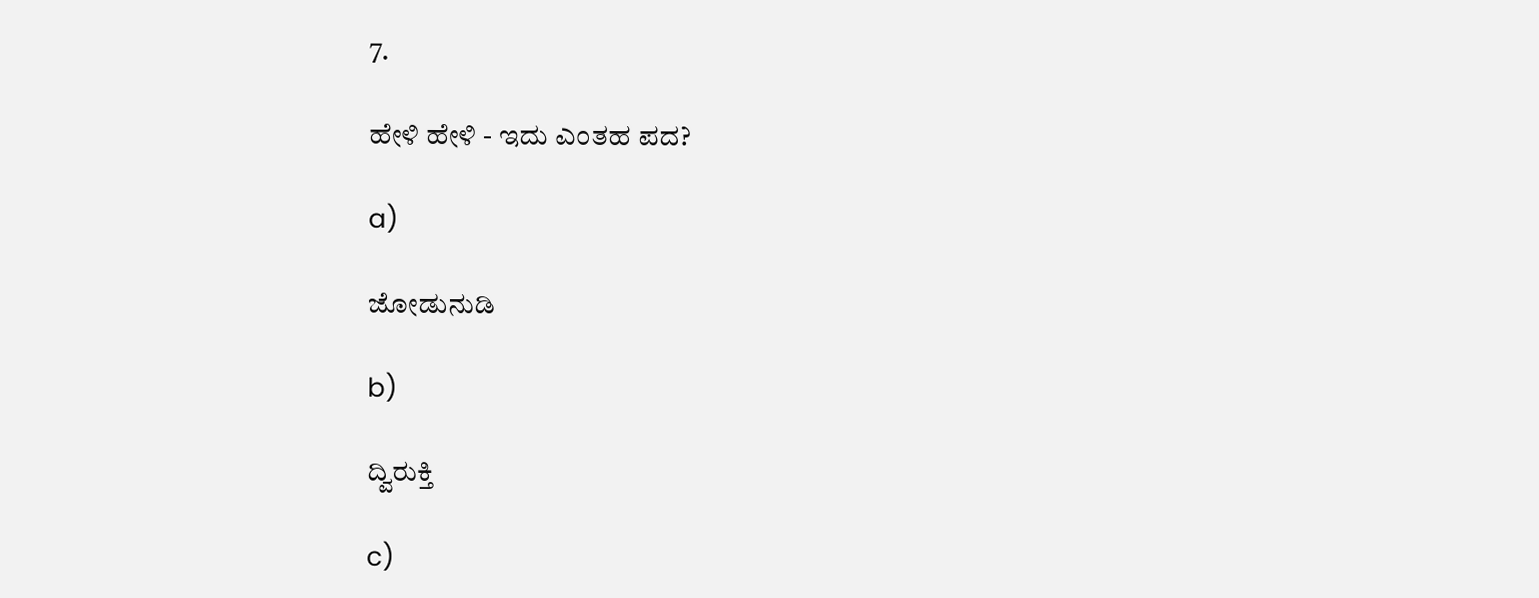7.

ಹೇಳಿ ಹೇಳಿ - ಇದು ಎಂತಹ ಪದ?

a)

ಜೋಡುನುಡಿ

b)

ದ್ವಿರುಕ್ತಿ

c)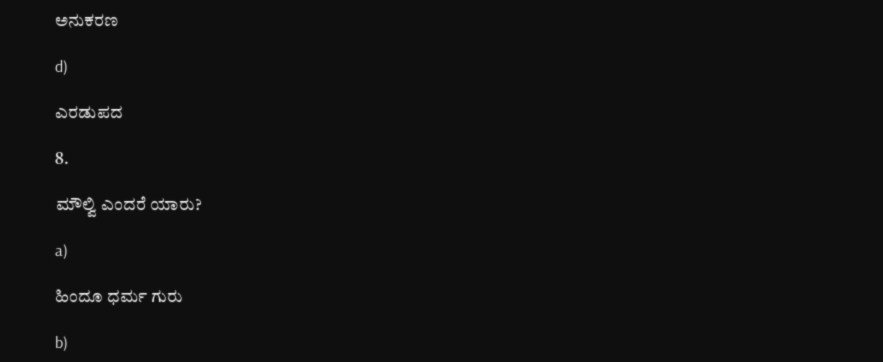ಅನುಕರಣ

d)

ಎರಡುಪದ

8.

ಮೌಲ್ವಿ ಎಂದರೆ ಯಾರು?

a)

ಹಿಂದೂ ಧರ್ಮ ಗುರು

b)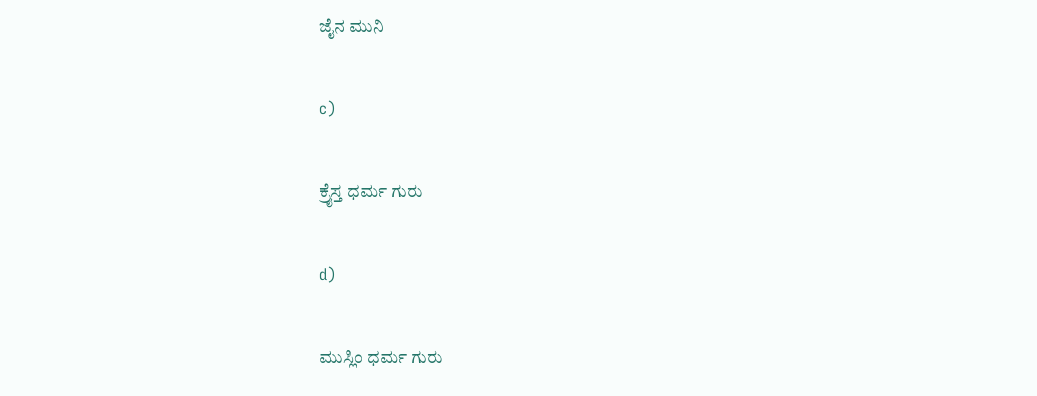ಜೈನ ಮುನಿ

c)

ಕ್ರೈಸ್ತ ಧರ್ಮ ಗುರು

d)

ಮುಸ್ಲಿಂ ಧರ್ಮ ಗುರು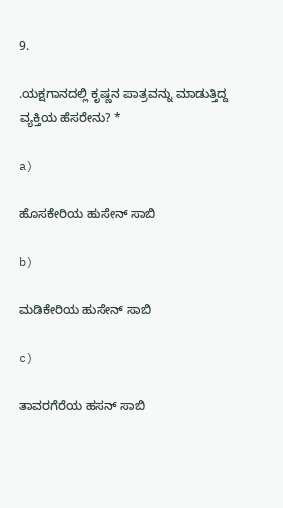9.

.ಯಕ್ಷಗಾನದಲ್ಲಿ ಕೃಷ್ಣನ ಪಾತ್ರವನ್ನು ಮಾಡುತ್ತಿದ್ದ ವ್ಯಕ್ತಿಯ ಹೆಸರೇನು? *

a)

ಹೊಸಕೇರಿಯ ಹುಸೇನ್‍ ಸಾಬಿ

b)

ಮಡಿಕೇರಿಯ ಹುಸೇನ್‍ ಸಾಬಿ

c)

ತಾವರಗೆರೆಯ ಹಸನ್‍ ಸಾಬಿ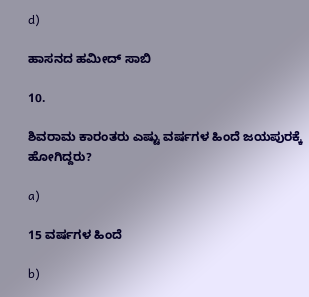d)

ಹಾಸನದ ಹಮೀದ್‍ ಸಾಬಿ

10.

ಶಿವರಾಮ ಕಾರಂತರು ಎಷ್ಟು ವರ್ಷಗಳ ಹಿಂದೆ ಜಯಪುರಕ್ಕೆ ಹೋಗಿದ್ದರು?

a)

15 ವರ್ಷಗಳ ಹಿಂದೆ

b)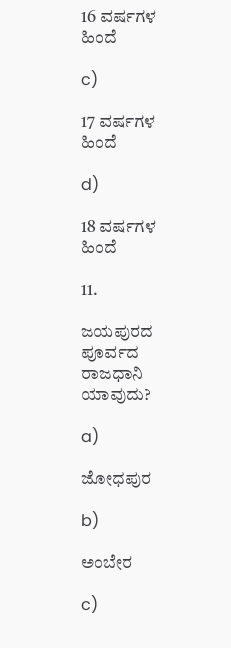16 ವರ್ಷಗಳ ಹಿಂದೆ

c)

17 ವರ್ಷಗಳ ಹಿಂದೆ

d)

18 ವರ್ಷಗಳ ಹಿಂದೆ

11.

ಜಯಪುರದ ಪೂರ್ವದ ರಾಜಧಾನಿ ಯಾವುದು?

a)

ಜೋಧಪುರ

b)

ಅಂಬೇರ

c)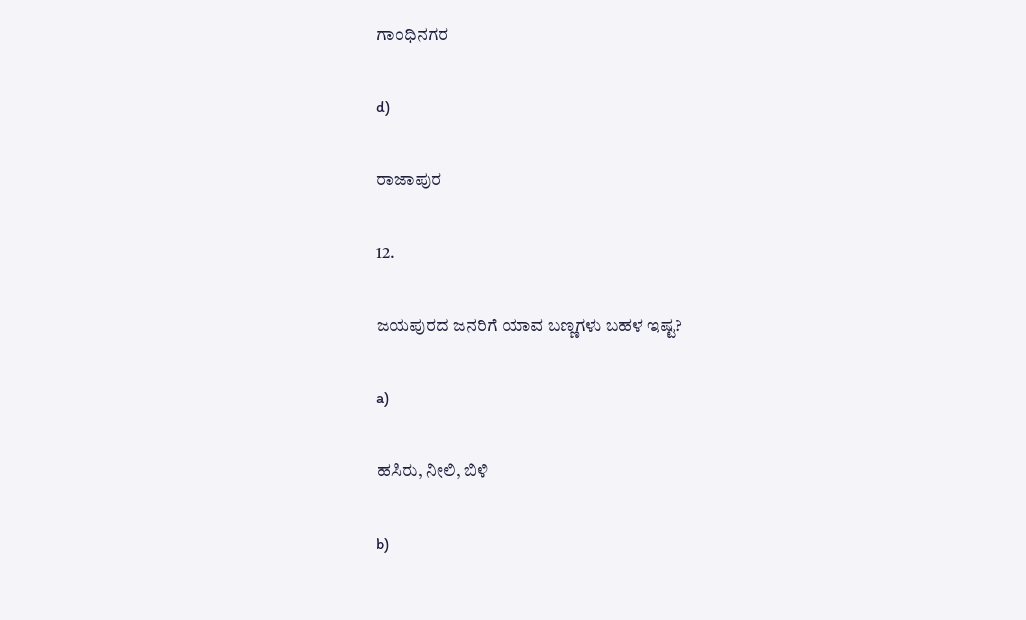ಗಾಂಧಿನಗರ

d)

ರಾಜಾಪುರ

12.

ಜಯಪುರದ ಜನರಿಗೆ ಯಾವ ಬಣ್ಣಗಳು ಬಹಳ ಇಷ್ಟ?

a)

ಹಸಿರು, ನೀಲಿ, ಬಿಳಿ

b)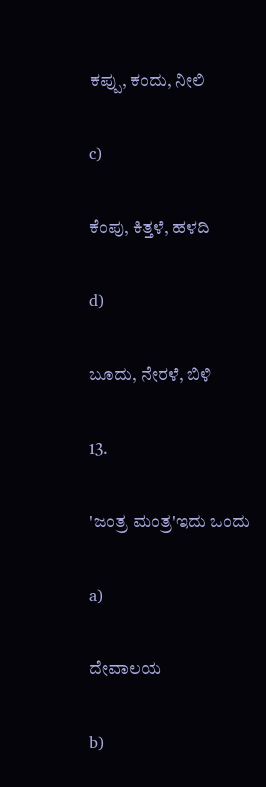ಕಪ್ಪು, ಕಂದು, ನೀಲಿ

c)

ಕೆಂಪು, ಕಿತ್ತಳೆ, ಹಳದಿ

d)

ಬೂದು, ನೇರಳೆ, ಬಿಳಿ

13.

'ಜಂತ್ರ ಮಂತ್ರ'ಇದು ಒಂದು

a)

ದೇವಾಲಯ

b)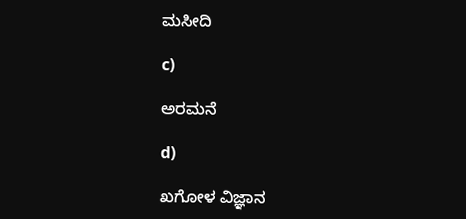ಮಸೀದಿ

c)

ಅರಮನೆ

d)

ಖಗೋಳ ವಿಜ್ಞಾನ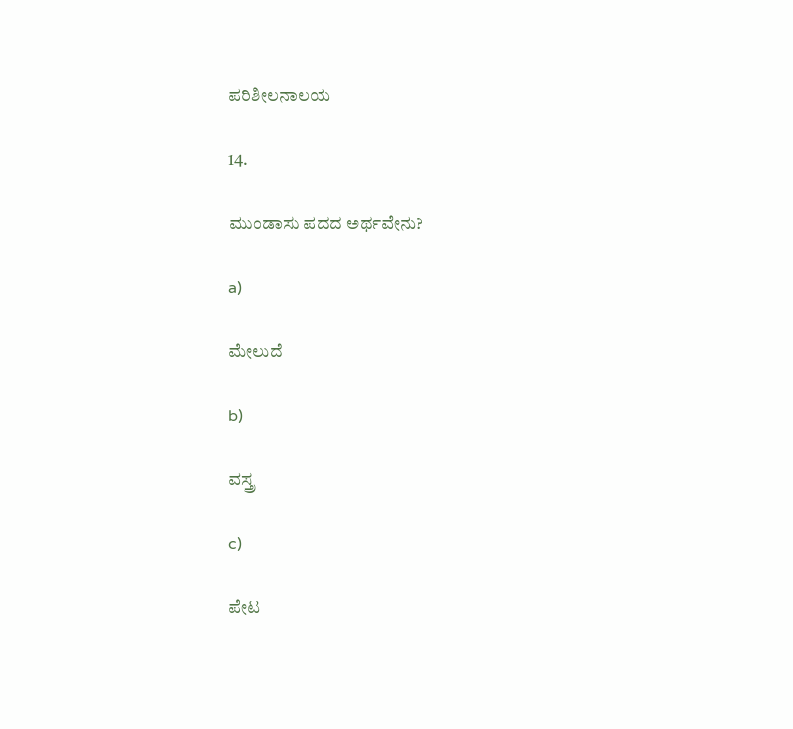ಪರಿಶೀಲನಾಲಯ

14.

ಮುಂಡಾಸು ಪದದ ಅರ್ಥವೇನು?

a)

ಮೇಲುದೆ

b)

ವಸ್ತ್ರ

c)

ಪೇಟ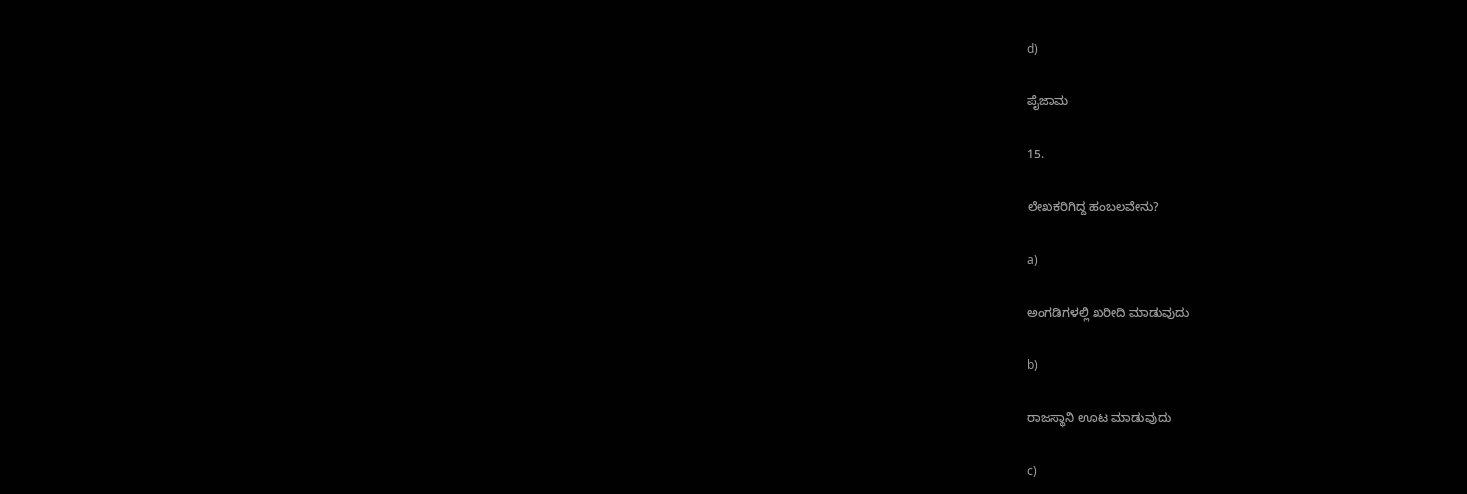d)

ಪೈಜಾಮ

15.

ಲೇಖಕರಿಗಿದ್ದ ಹಂಬಲವೇನು?

a)

ಅಂಗಡಿಗಳಲ್ಲಿ ಖರೀದಿ ಮಾಡುವುದು

b)

ರಾಜಸ್ಥಾನಿ ಊಟ ಮಾಡುವುದು

c)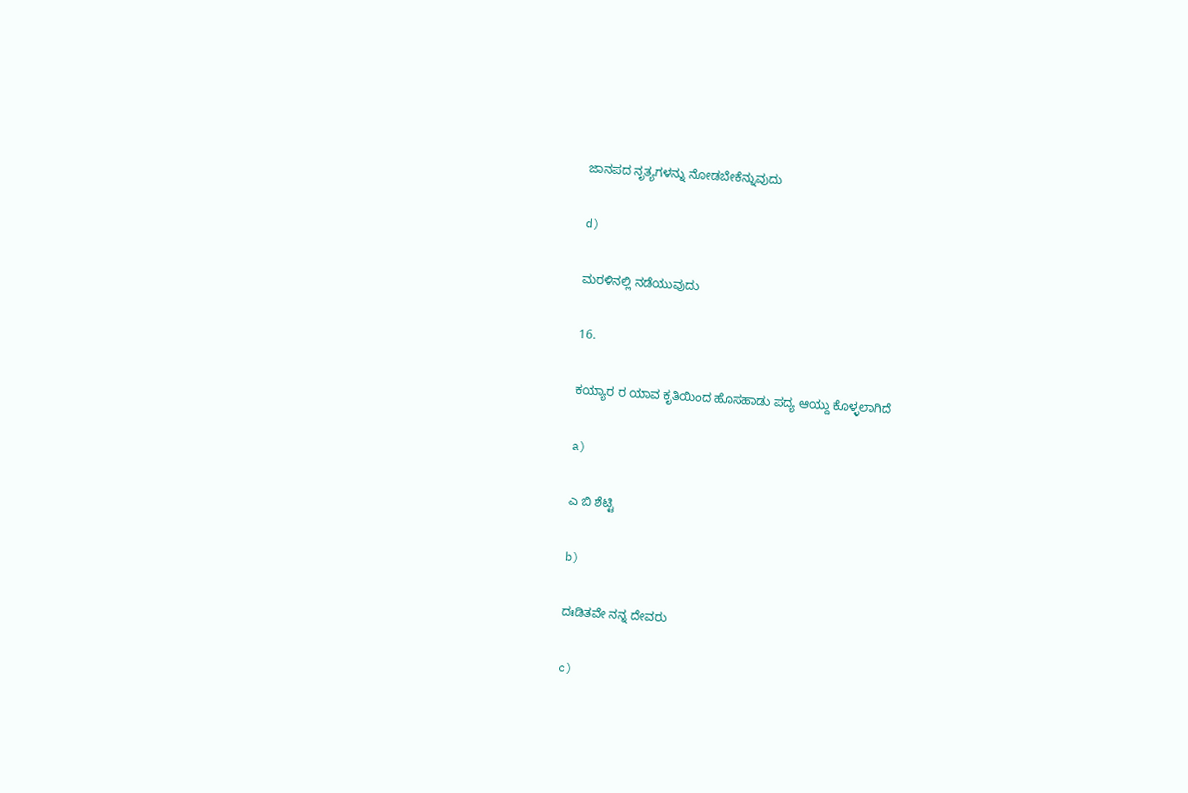ಜಾನಪದ ನೃತ್ಯಗಳನ್ನು ನೋಡಬೇಕೆನ್ನುವುದು

d)

ಮರಳಿನಲ್ಲಿ ನಡೆಯುವುದು

16.

ಕಯ್ಯಾರ ರ ಯಾವ ಕೃತಿಯಿಂದ ಹೊಸಹಾಡು ಪದ್ಯ ಆಯ್ದು ಕೊಳ್ಳಲಾಗಿದೆ

a)

ಎ ಬಿ ಶೆಟ್ಟಿ

b)

ದಃಡಿತವೇ ನನ್ನ ದೇವರು

c)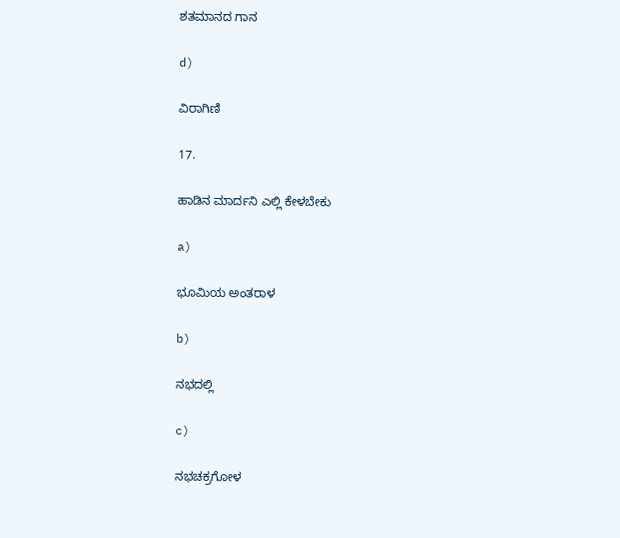ಶತಮಾನದ ಗಾನ

d)

ವಿರಾಗಿಣಿ

17.

ಹಾಡಿನ ಮಾರ್ದನಿ ಎಲ್ಲಿ ಕೇಳಬೇಕು

a)

ಭೂಮಿಯ ಅಂತರಾಳ

b)

ನಭದಲ್ಲಿ

c)

ನಭಚಕ್ರಗೋಳ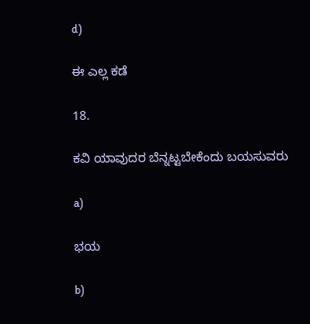d)

ಈ ಎಲ್ಲ ಕಡೆ

18.

ಕವಿ ಯಾವುದರ ಬೆನ್ನಟ್ಟಬೇಕೆಂದು ಬಯಸುವರು

a)

ಭಯ

b)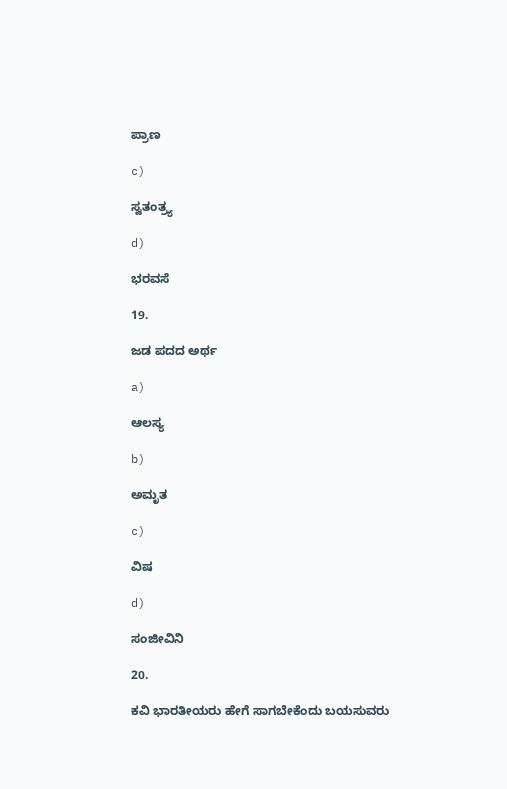ಪ್ರಾಣ

c)

ಸ್ವತಂತ್ರ್ಯ

d)

ಭರವಸೆ

19.

ಜಡ ಪದದ ಅರ್ಥ

a)

ಆಲಸ್ಯ

b)

ಅಮೃತ

c)

ವಿಷ

d)

ಸಂಜೀವಿನಿ

20.

ಕವಿ ಭಾರತೀಯರು ಹೇಗೆ ಸಾಗಬೇಕೆಂದು ಬಯಸುವರು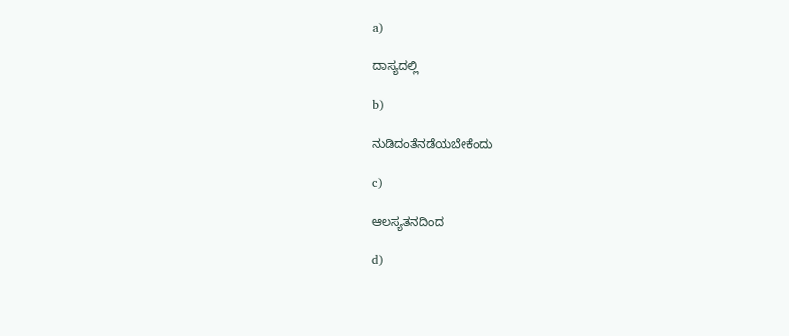a)

ದಾಸ್ಯದಲ್ಲಿ

b)

ನುಡಿದಂತೆನಡೆಯಬೇಕೆಂದು

c)

ಆಲಸ್ಯತನದಿಂದ

d)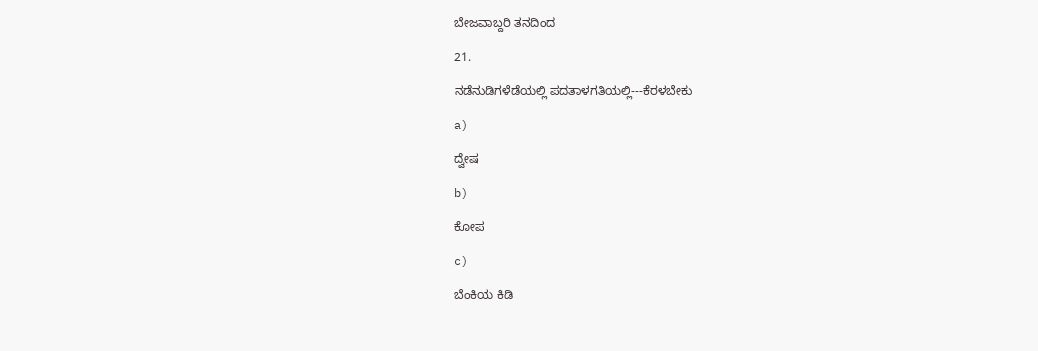ಬೇಜವಾಬ್ದರಿ ತನದಿಂದ

21.

ನಡೆನುಡಿಗಳೆಡೆಯಲ್ಲಿ ಪದತಾಳಗತಿಯಲ್ಲಿ---ಕೆರಳಬೇಕು

a)

ದ್ವೇಷ

b)

ಕೋಪ

c)

ಬೆಂಕಿಯ ಕಿಡಿ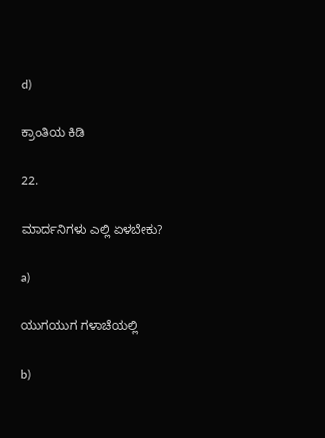d)

ಕ್ರಾಂತಿಯ ಕಿಡಿ

22.

ಮಾರ್ದನಿಗಳು ಎಲ್ಲಿ ಏಳಬೇಕು?

a)

ಯುಗಯುಗ ಗಳಾಚೆಯಲ್ಲಿ

b)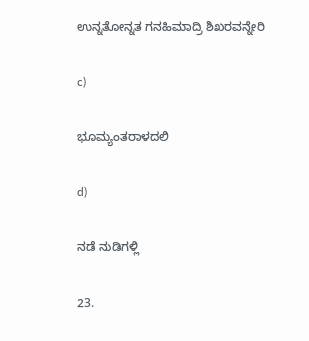ಉನ್ನತೋನ್ನತ ಗನಹಿಮಾದ್ರಿ ಶಿಖರವನ್ನೇರಿ

c)

ಭೂಮ್ಯಂತರಾಳದಲಿ

d)

ನಡೆ ನುಡಿಗಳ್ಲಿ

23.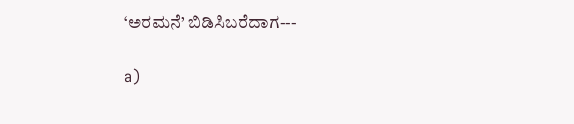‘ಅರಮನೆ’ ಬಿಡಿಸಿಬರೆದಾಗ---

a)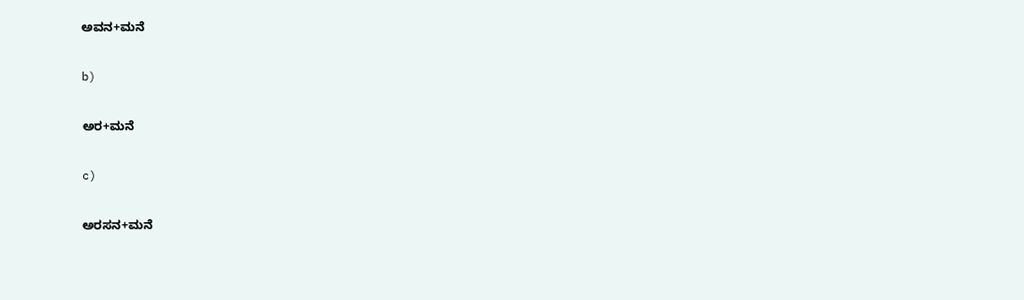ಅವನ+ಮನೆ

b)

ಅರ+ಮನೆ

c)

ಅರಸನ+ಮನೆ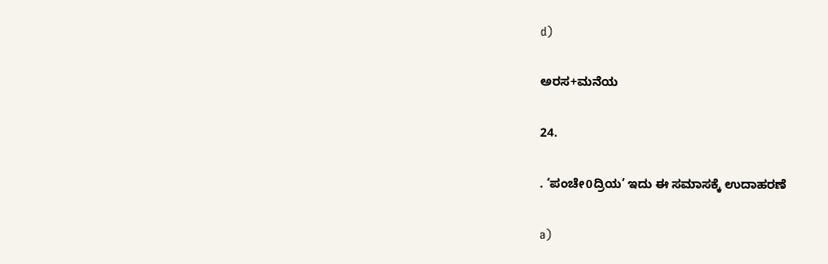d)

ಅರಸ+ಮನೆಯ

24.

. ‘ಪಂಚೇ0ದ್ರಿಯ’ ಇದು ಈ ಸಮಾಸಕ್ಕೆ ಉದಾಹರಣೆ

a)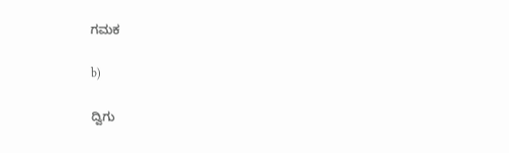ಗಮಕ

b)

ದ್ವಿಗು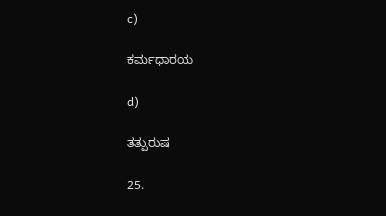c)

ಕರ್ಮಧಾರಯ

d)

ತತ್ಪುರುಷ

25.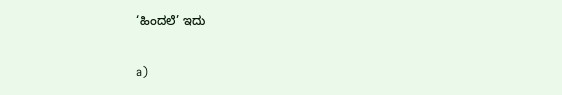‘ಹಿಂದಲೆ’ ಇದು

a)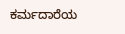ಕರ್ಮದಾರೆಯ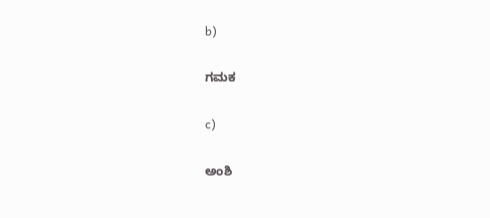b)

ಗಮಕ

c)

ಅಂಶಿ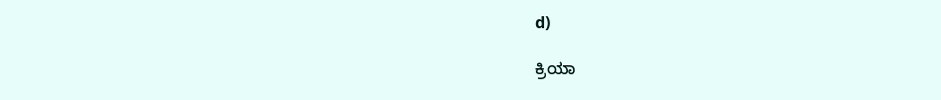d)

ಕ್ರಿಯಾ